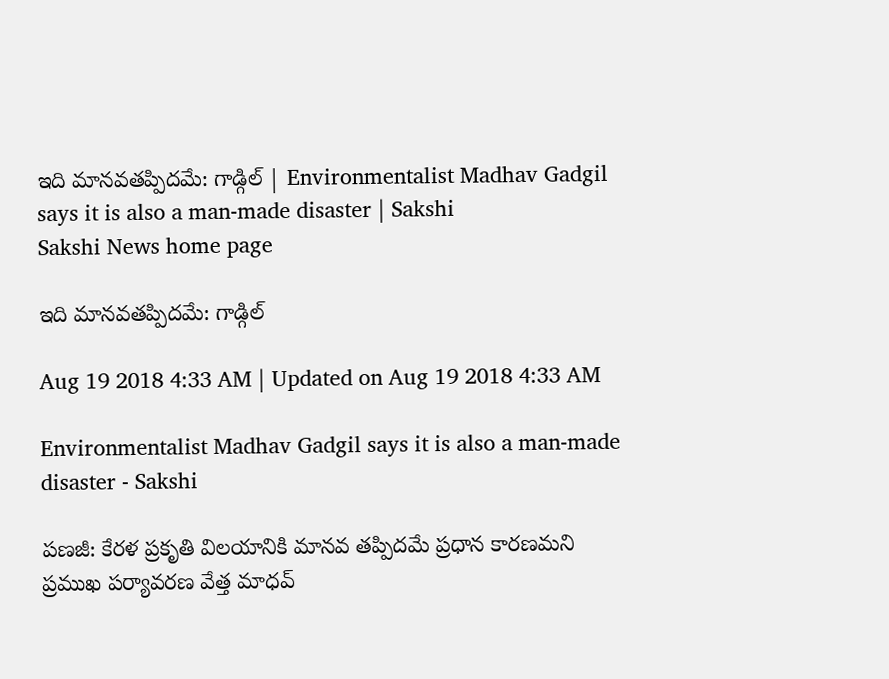ఇది మానవతప్పిదమే: గాడ్గిల్‌ | Environmentalist Madhav Gadgil says it is also a man-made disaster | Sakshi
Sakshi News home page

ఇది మానవతప్పిదమే: గాడ్గిల్‌

Aug 19 2018 4:33 AM | Updated on Aug 19 2018 4:33 AM

Environmentalist Madhav Gadgil says it is also a man-made disaster - Sakshi

పణజీ: కేరళ ప్రకృతి విలయానికి మానవ తప్పిదమే ప్రధాన కారణమని ప్రముఖ పర్యావరణ వేత్త మాధవ్‌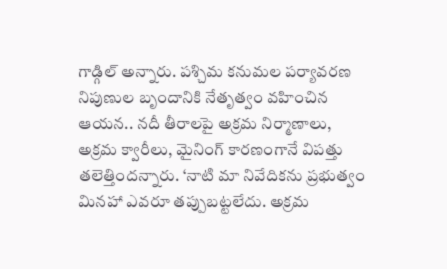గాడ్గిల్‌ అన్నారు. పశ్చిమ కనుమల పర్యావరణ నిపుణుల బృందానికి నేతృత్వం వహించిన ఆయన.. నదీ తీరాలపై అక్రమ నిర్మాణాలు, అక్రమ క్వారీలు, మైనింగ్‌ కారణంగానే విపత్తు తలెత్తిందన్నారు. ‘నాటి మా నివేదికను ప్రభుత్వం మినహా ఎవరూ తప్పుబట్టలేదు. అక్రమ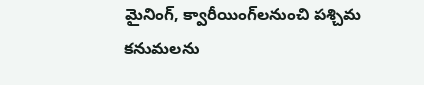మైనింగ్, క్వారీయింగ్‌లనుంచి పశ్చిమ కనుమలను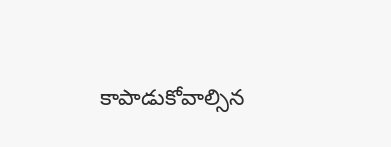కాపాడుకోవాల్సిన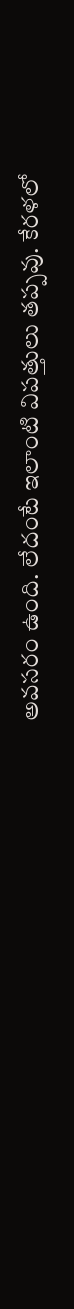అవసరం ఉంది. లేదంటే ఇలాంటి విపత్తులు తప్పవు. కేరళలో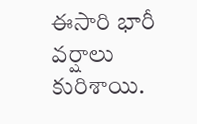ఈసారి భారీ వర్షాలు కురిశాయి.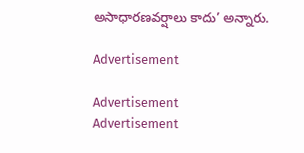అసాధారణవర్షాలు కాదు’ అన్నారు.

Advertisement

Advertisement
Advertisement